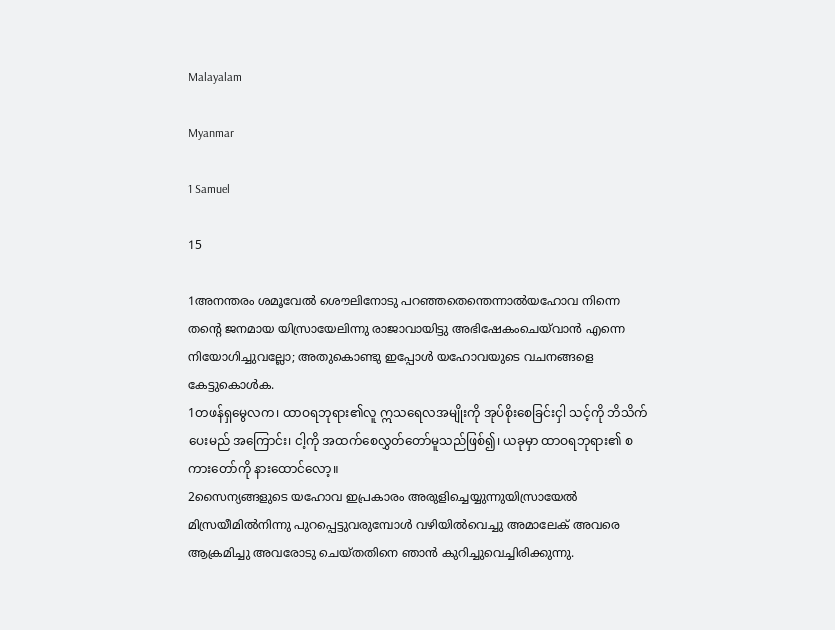Malayalam

Myanmar

1 Samuel

15

1അനന്തരം ശമൂവേല്‍ ശൌലിനോടു പറഞ്ഞതെന്തെന്നാല്‍യഹോവ നിന്നെ തന്റെ ജനമായ യിസ്രായേലിന്നു രാജാവായിട്ടു അഭിഷേകംചെയ്‍വാന്‍ എന്നെ നിയോഗിച്ചുവല്ലോ; അതുകൊണ്ടു ഇപ്പോള്‍ യഹോവയുടെ വചനങ്ങളെ കേട്ടുകൊള്‍ക.
1တဖန်ရှမွေလက၊ ထာဝရဘုရား၏လူ ဣသရေလအမျိုးကို အုပ်စိုးစေခြင်းငှါ သင့်ကို ဘိသိက်ပေးမည် အကြောင်း၊ ငါ့ကို အထက်စေလွှတ်တော်မူသည်ဖြစ်၍၊ ယခုမှာ ထာဝရဘုရား၏ စကားတော်ကို နားထောင်လော့။
2സൈന്യങ്ങളുടെ യഹോവ ഇപ്രകാരം അരുളിച്ചെയ്യുന്നുയിസ്രായേല്‍ മിസ്രയീമില്‍നിന്നു പുറപ്പെട്ടുവരുമ്പോള്‍ വഴിയില്‍വെച്ചു അമാലേക്‍ അവരെ ആക്രമിച്ചു അവരോടു ചെയ്തതിനെ ഞാന്‍ കുറിച്ചുവെച്ചിരിക്കുന്നു.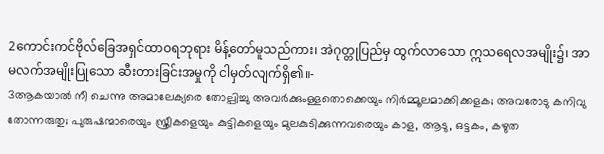2ကောင်းကင်ဗိုလ်ခြေအရှင်ထာဝရဘုရား မိန့်တော်မူသည်ကား၊ အဲဂုတ္တုပြည်မှ ထွက်လာသော ဣသရေလအမျိုး၌၊ အာမလက်အမျိုးပြုသော ဆီးတားခြင်းအမှုကို ငါမှတ်လျက်ရှိ၏။-
3ആകയാല്‍ നീ ചെന്നു അമാലേക്യരെ തോല്പിച്ചു അവര്‍ക്കുംള്ളതൊക്കെയും നിര്‍മ്മൂലമാക്കിക്കളക; അവരോടു കനിവു തോന്നരുതു; പുരുഷന്മാരെയും സ്ത്രീകളെയും കുട്ടികളെയും മുലകുടിക്കുന്നവരെയും കാള, ആടു, ഒട്ടകം, കഴുത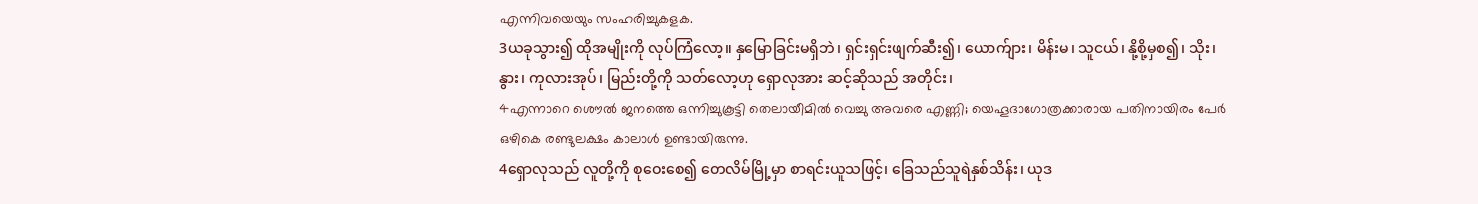എന്നിവയെയും സംഹരിച്ചുകളക.
3ယခုသွား၍ ထိုအမျိုးကို လုပ်ကြံလော့။ နှမြောခြင်းမရှိဘဲ၊ ရှင်းရှင်းဖျက်ဆီး၍၊ ယောက်ျား၊ မိန်းမ၊ သူငယ်၊ နို့စို့မှစ၍၊ သိုး၊ နွား၊ ကုလားအုပ်၊ မြည်းတို့ကို သတ်လော့ဟု ရှောလုအား ဆင့်ဆိုသည် အတိုင်း၊
4എന്നാറെ ശൌല്‍ ജനത്തെ ഒന്നിച്ചുകൂട്ടി തെലായീമില്‍ വെച്ചു അവരെ എണ്ണി; യെഹൂദാഗോത്രക്കാരായ പതിനായിരം പേര്‍ ഒഴികെ രണ്ടുലക്ഷം കാലാള്‍ ഉണ്ടായിരുന്നു.
4ရှောလုသည် လူတို့ကို စုဝေးစေ၍ တေလိမ်မြို့မှာ စာရင်းယူသဖြင့်၊ ခြေသည်သူရဲနှစ်သိန်း၊ ယုဒ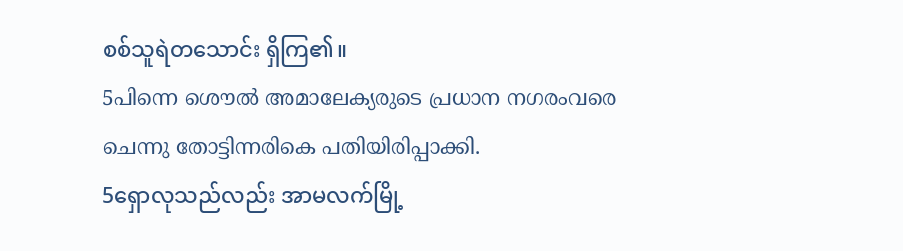စစ်သူရဲတသောင်း ရှိကြ၏။
5പിന്നെ ശൌല്‍ അമാലേക്യരുടെ പ്രധാന നഗരംവരെ ചെന്നു തോട്ടിന്നരികെ പതിയിരിപ്പാക്കി.
5ရှောလုသည်လည်း အာမလက်မြို့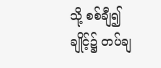သို့ စစ်ချီ၍ ချိုင့်၌ တပ်ချ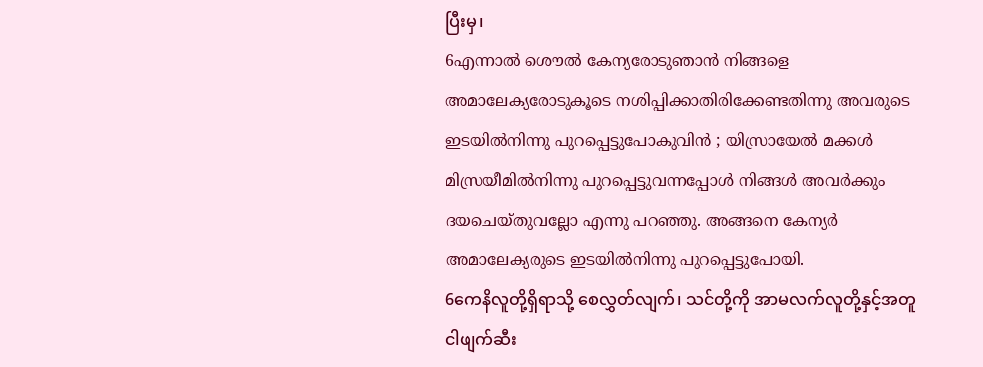ပြီးမှ၊
6എന്നാല്‍ ശൌല്‍ കേന്യരോടുഞാന്‍ നിങ്ങളെ അമാലേക്യരോടുകൂടെ നശിപ്പിക്കാതിരിക്കേണ്ടതിന്നു അവരുടെ ഇടയില്‍നിന്നു പുറപ്പെട്ടുപോകുവിന്‍ ; യിസ്രായേല്‍ മക്കള്‍ മിസ്രയീമില്‍നിന്നു പുറപ്പെട്ടുവന്നപ്പോള്‍ നിങ്ങള്‍ അവര്‍ക്കും ദയചെയ്തുവല്ലോ എന്നു പറഞ്ഞു. അങ്ങനെ കേന്യര്‍ അമാലേക്യരുടെ ഇടയില്‍നിന്നു പുറപ്പെട്ടുപോയി.
6ကေနိလူတို့ရှိရာသို့ စေလွှတ်လျက်၊ သင်တို့ကို အာမလက်လူတို့နှင့်အတူ ငါဖျက်ဆီး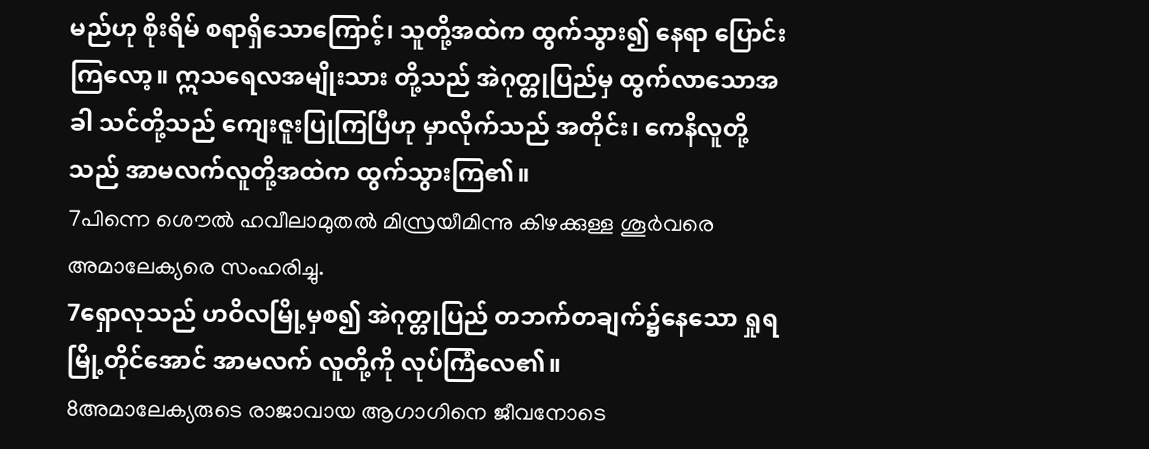မည်ဟု စိုးရိမ် စရာရှိသောကြောင့်၊ သူတို့အထဲက ထွက်သွား၍ နေရာ ပြောင်းကြလော့။ ဣသရေလအမျိုးသား တို့သည် အဲဂုတ္တုပြည်မှ ထွက်လာသောအခါ သင်တို့သည် ကျေးဇူးပြုကြပြီဟု မှာလိုက်သည် အတိုင်း၊ ကေနိလူတို့သည် အာမလက်လူတို့အထဲက ထွက်သွားကြ၏။
7പിന്നെ ശൌല്‍ ഹവീലാമുതല്‍ മിസ്രയീമിന്നു കിഴക്കുള്ള ശൂര്‍വരെ അമാലേക്യരെ സംഹരിച്ചു.
7ရှောလုသည် ဟဝိလမြို့မှစ၍ အဲဂုတ္တုပြည် တဘက်တချက်၌နေသော ရှုရမြို့တိုင်အောင် အာမလက် လူတို့ကို လုပ်ကြံလေ၏။
8അമാലേക്യരുടെ രാജാവായ ആഗാഗിനെ ജീവനോടെ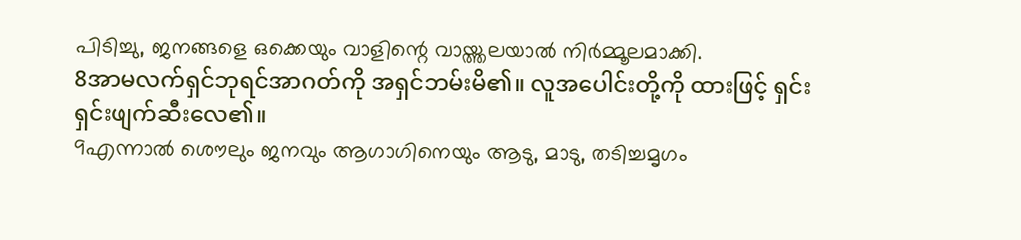പിടിച്ചു, ജനങ്ങളെ ഒക്കെയും വാളിന്റെ വായ്ത്തലയാല്‍ നിര്‍മ്മൂലമാക്കി.
8အာမလက်ရှင်ဘုရင်အာဂတ်ကို အရှင်ဘမ်းမိ၏။ လူအပေါင်းတို့ကို ထားဖြင့် ရှင်းရှင်းဖျက်ဆီးလေ၏။
9എന്നാല്‍ ശൌലും ജനവും ആഗാഗിനെയും ആടു, മാടു, തടിച്ചമൃഗം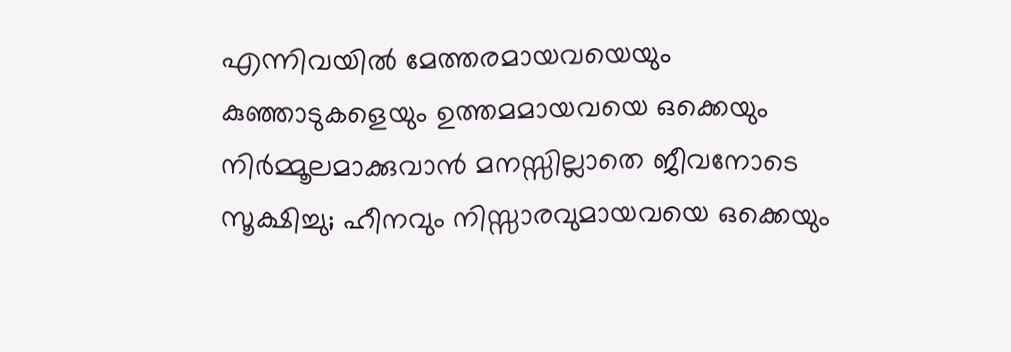എന്നിവയില്‍ മേത്തരമായവയെയും കുഞ്ഞാടുകളെയും ഉത്തമമായവയെ ഒക്കെയും നിര്‍മ്മൂലമാക്കുവാന്‍ മനസ്സില്ലാതെ ജീവനോടെ സൂക്ഷിച്ചു; ഹീനവും നിസ്സാരവുമായവയെ ഒക്കെയും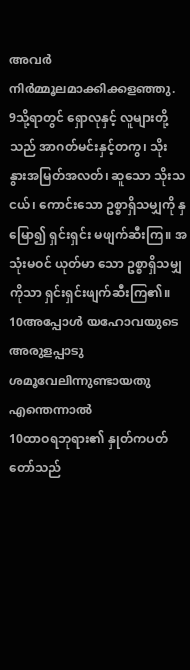അവര്‍ നിര്‍മ്മൂലമാക്കിക്കളഞ്ഞു.
9သို့ရာတွင် ရှောလုနှင့် လူများတို့သည် အာဂတ်မင်းနှင့်တကွ၊ သိုး နွားအမြတ်အလတ်၊ ဆူသော သိုးသငယ်၊ ကောင်းသော ဥစ္စာရှိသမျှကို နှမြော၍ ရှင်းရှင်း မဖျက်ဆီးကြ။ အသုံးမဝင် ယုတ်မာ သော ဥစ္စာရှိသမျှကိုသာ ရှင်းရှင်းဖျက်ဆီးကြ၏။
10അപ്പോള്‍ യഹോവയുടെ അരുളപ്പാടു ശമൂവേലിന്നുണ്ടായതു എന്തെന്നാല്‍
10ထာဝရဘုရား၏ နှုတ်ကပတ်တော်သည်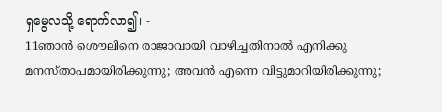ရှမွေလသို့ ရောက်လာ၍၊ -
11ഞാന്‍ ശൌലിനെ രാജാവായി വാഴിച്ചതിനാല്‍ എനിക്കു മനസ്താപമായിരിക്കുന്നു; അവന്‍ എന്നെ വിട്ടുമാറിയിരിക്കുന്നു;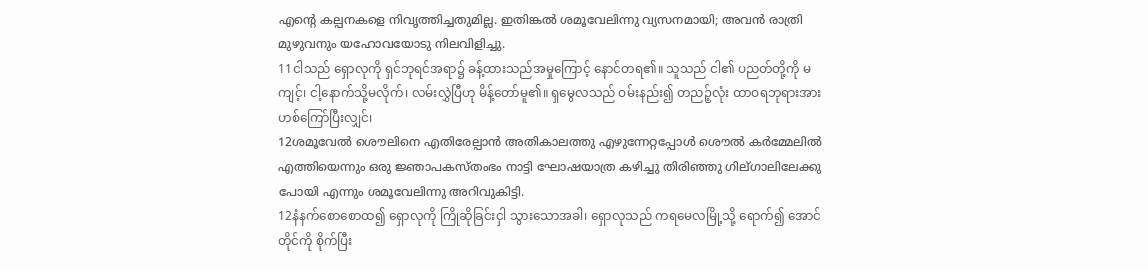എന്റെ കല്പനകളെ നിവൃത്തിച്ചതുമില്ല. ഇതിങ്കല്‍ ശമൂവേലിന്നു വ്യസനമായി; അവന്‍ രാത്രി മുഴുവനും യഹോവയോടു നിലവിളിച്ചു.
11ငါသည် ရှောလုကို ရှင်ဘုရင်အရာ၌ ခန့်ထားသည်အမှုကြောင့် နောင်တရ၏။ သူသည် ငါ၏ ပညတ်တို့ကို မကျင့်၊ ငါ့နောက်သို့မလိုက်၊ လမ်းလွှဲပြီဟု မိန့်တော်မူ၏။ ရှမွေလသည် ဝမ်းနည်း၍ တညဉ့်လုံး ထာဝရဘုရားအား ဟစ်ကြော်ပြီးလျှင်၊
12ശമൂവേല്‍ ശൌലിനെ എതിരേല്പാന്‍ അതികാലത്തു എഴുന്നേറ്റപ്പോള്‍ ശൌല്‍ കര്‍മ്മേലില്‍ എത്തിയെന്നും ഒരു ജ്ഞാപകസ്തംഭം നാട്ടി ഘോഷയാത്ര കഴിച്ചു തിരിഞ്ഞു ഗില്ഗാലിലേക്കു പോയി എന്നും ശമൂവേലിന്നു അറിവുകിട്ടി.
12နံနက်စောစောထ၍ ရှောလုကို ကြိုဆိုခြင်းငှါ သွားသောအခါ၊ ရှောလုသည် ကရမေလမြို့သို့ ရောက်၍ အောင်တိုင်ကို စိုက်ပြီး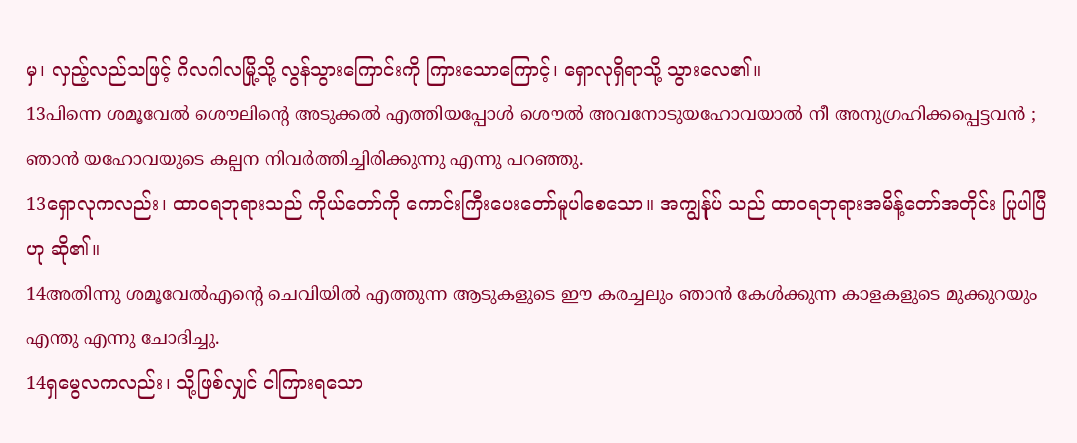မှ၊ လှည့်လည်သဖြင့် ဂိလဂါလမြို့သို့ လွန်သွားကြောင်းကို ကြားသောကြောင့်၊ ရှောလုရှိရာသို့ သွားလေ၏။
13പിന്നെ ശമൂവേല്‍ ശൌലിന്റെ അടുക്കല്‍ എത്തിയപ്പോള്‍ ശൌല്‍ അവനോടുയഹോവയാല്‍ നീ അനുഗ്രഹിക്കപ്പെട്ടവന്‍ ; ഞാന്‍ യഹോവയുടെ കല്പന നിവര്‍ത്തിച്ചിരിക്കുന്നു എന്നു പറഞ്ഞു.
13ရှောလုကလည်း၊ ထာဝရဘုရားသည် ကိုယ်တော်ကို ကောင်းကြီးပေးတော်မူပါစေသော။ အကျွန်ုပ် သည် ထာဝရဘုရားအမိန့်တော်အတိုင်း ပြုပါပြီဟု ဆို၏။
14അതിന്നു ശമൂവേല്‍എന്റെ ചെവിയില്‍ എത്തുന്ന ആടുകളുടെ ഈ കരച്ചലും ഞാന്‍ കേള്‍ക്കുന്ന കാളകളുടെ മുക്കുറയും എന്തു എന്നു ചോദിച്ചു.
14ရှမွေလကလည်း၊ သို့ဖြစ်လျှင် ငါကြားရသော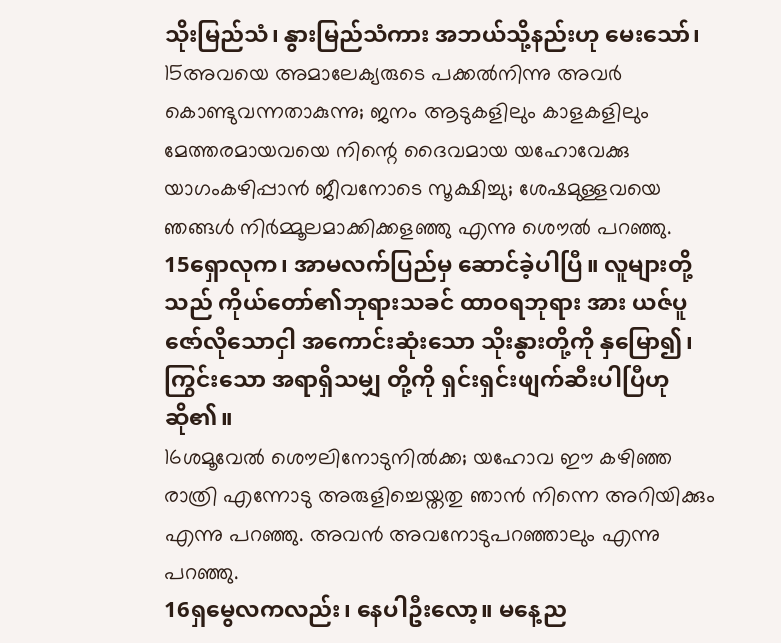သိုးမြည်သံ၊ နွားမြည်သံကား အဘယ်သို့နည်းဟု မေးသော်၊
15അവയെ അമാലേക്യരുടെ പക്കല്‍നിന്നു അവര്‍ കൊണ്ടുവന്നതാകുന്നു; ജനം ആടുകളിലും കാളകളിലും മേത്തരമായവയെ നിന്റെ ദൈവമായ യഹോവേക്കു യാഗംകഴിപ്പാന്‍ ജീവനോടെ സൂക്ഷിച്ചു; ശേഷമുള്ളവയെ ഞങ്ങള്‍ നിര്‍മ്മൂലമാക്കിക്കളഞ്ഞു എന്നു ശൌല്‍ പറഞ്ഞു.
15ရှောလုက၊ အာမလက်ပြည်မှ ဆောင်ခဲ့ပါပြီ။ လူများတို့သည် ကိုယ်တော်၏ဘုရားသခင် ထာဝရဘုရား အား ယဇ်ပူဇော်လိုသောငှါ အကောင်းဆုံးသော သိုးနွားတို့ကို နှမြော၍၊ ကြွင်းသော အရာရှိသမျှ တို့ကို ရှင်းရှင်းဖျက်ဆီးပါပြီဟု ဆို၏။
16ശമൂവേല്‍ ശൌലിനോടുനില്‍ക്ക; യഹോവ ഈ കഴിഞ്ഞ രാത്രി എന്നോടു അരുളിച്ചെയ്തതു ഞാന്‍ നിന്നെ അറിയിക്കും എന്നു പറഞ്ഞു. അവന്‍ അവനോടുപറഞ്ഞാലും എന്നു പറഞ്ഞു.
16ရှမွေလကလည်း၊ နေပါဦးလော့။ မနေ့ည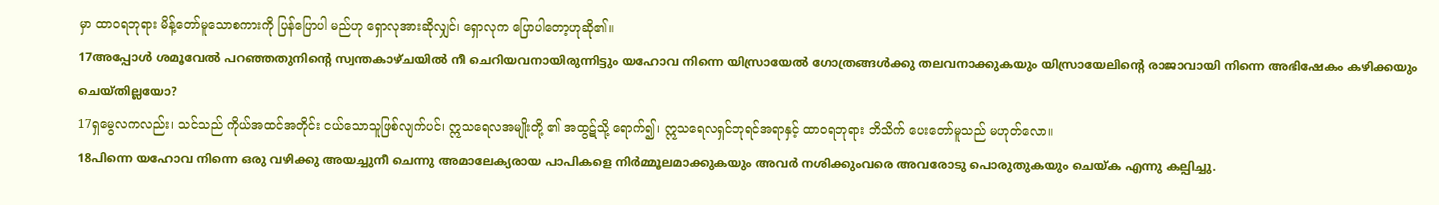မှာ ထာဝရဘုရား မိန့်တော်မူသောစကားကို ပြန်ပြောပါ မည်ဟု ရှောလုအားဆိုလျှင်၊ ရှောလုက ပြောပါတော့ဟုဆို၏။
17അപ്പോള്‍ ശമൂവേല്‍ പറഞ്ഞതുനിന്റെ സ്വന്തകാഴ്ചയില്‍ നീ ചെറിയവനായിരുന്നിട്ടും യഹോവ നിന്നെ യിസ്രായേല്‍ ഗോത്രങ്ങള്‍ക്കു തലവനാക്കുകയും യിസ്രായേലിന്റെ രാജാവായി നിന്നെ അഭിഷേകം കഴിക്കയും ചെയ്തില്ലയോ?
17ရှမွေလကလည်း၊ သင်သည် ကိုယ်အထင်အတိုင်း ငယ်သောသူဖြစ်လျက်ပင်၊ ဣသရေလအမျိုးတို့ ၏ အထွဋ်သို့ ရောက်၍၊ ဣသရေလရှင်ဘုရင်အရာနှင့် ထာဝရဘုရား ဘိသိက် ပေးတော်မူသည် မဟုတ်လော။
18പിന്നെ യഹോവ നിന്നെ ഒരു വഴിക്കു അയച്ചുനീ ചെന്നു അമാലേക്യരായ പാപികളെ നിര്‍മ്മൂലമാക്കുകയും അവര്‍ നശിക്കുംവരെ അവരോടു പൊരുതുകയും ചെയ്ക എന്നു കല്പിച്ചു.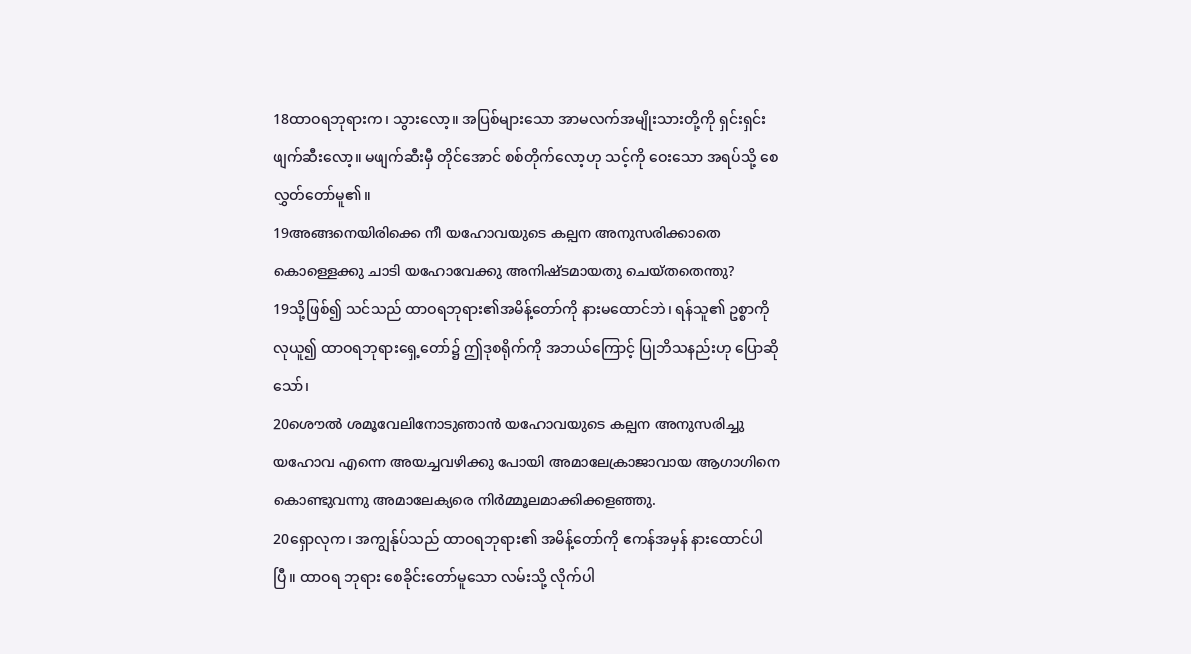18ထာဝရဘုရားက၊ သွားလော့။ အပြစ်များသော အာမလက်အမျိုးသားတို့ကို ရှင်းရှင်း ဖျက်ဆီးလော့။ မဖျက်ဆီးမှီ တိုင်အောင် စစ်တိုက်လော့ဟု သင့်ကို ဝေးသော အရပ်သို့ စေလွှတ်တော်မူ၏။
19അങ്ങനെയിരിക്കെ നീ യഹോവയുടെ കല്പന അനുസരിക്കാതെ കൊള്ളെക്കു ചാടി യഹോവേക്കു അനിഷ്ടമായതു ചെയ്തതെന്തു?
19သို့ဖြစ်၍ သင်သည် ထာဝရဘုရား၏အမိန့်တော်ကို နားမထောင်ဘဲ၊ ရန်သူ၏ ဥစ္စာကို လုယူ၍ ထာဝရဘုရားရှေ့တော်၌ ဤဒုစရိုက်ကို အဘယ်ကြောင့် ပြုဘိသနည်းဟု ပြောဆိုသော်၊
20ശൌല്‍ ശമൂവേലിനോടുഞാന്‍ യഹോവയുടെ കല്പന അനുസരിച്ചു യഹോവ എന്നെ അയച്ചവഴിക്കു പോയി അമാലേക്രാജാവായ ആഗാഗിനെ കൊണ്ടുവന്നു അമാലേക്യരെ നിര്‍മ്മൂലമാക്കിക്കളഞ്ഞു.
20ရှောလုက၊ အကျွန်ုပ်သည် ထာဝရဘုရား၏ အမိန့်တော်ကို ဧကန်အမှန် နားထောင်ပါပြီ။ ထာဝရ ဘုရား စေခိုင်းတော်မူသော လမ်းသို့ လိုက်ပါ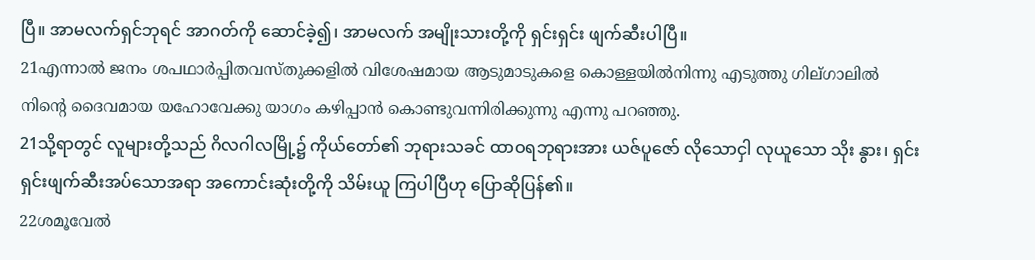ပြီ။ အာမလက်ရှင်ဘုရင် အာဂတ်ကို ဆောင်ခဲ့၍၊ အာမလက် အမျိုးသားတို့ကို ရှင်းရှင်း ဖျက်ဆီးပါပြီ။
21എന്നാല്‍ ജനം ശപഥാര്‍പ്പിതവസ്തുക്കളില്‍ വിശേഷമായ ആടുമാടുകളെ കൊള്ളയില്‍നിന്നു എടുത്തു ഗില്ഗാലില്‍ നിന്റെ ദൈവമായ യഹോവേക്കു യാഗം കഴിപ്പാന്‍ കൊണ്ടുവന്നിരിക്കുന്നു എന്നു പറഞ്ഞു.
21သို့ရာတွင် လူများတို့သည် ဂိလဂါလမြို့၌ ကိုယ်တော်၏ ဘုရားသခင် ထာဝရဘုရားအား ယဇ်ပူဇော် လိုသောငှါ လုယူသော သိုး နွား၊ ရှင်းရှင်းဖျက်ဆီးအပ်သောအရာ အကောင်းဆုံးတို့ကို သိမ်းယူ ကြပါပြီဟု ပြောဆိုပြန်၏။
22ശമൂവേല്‍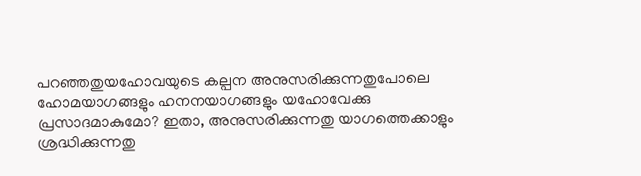പറഞ്ഞതുയഹോവയുടെ കല്പന അനുസരിക്കുന്നതുപോലെ ഹോമയാഗങ്ങളും ഹനനയാഗങ്ങളും യഹോവേക്കു പ്രസാദമാകുമോ? ഇതാ, അനുസരിക്കുന്നതു യാഗത്തെക്കാളും ശ്രദ്ധിക്കുന്നതു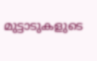മുട്ടാടുകളുടെ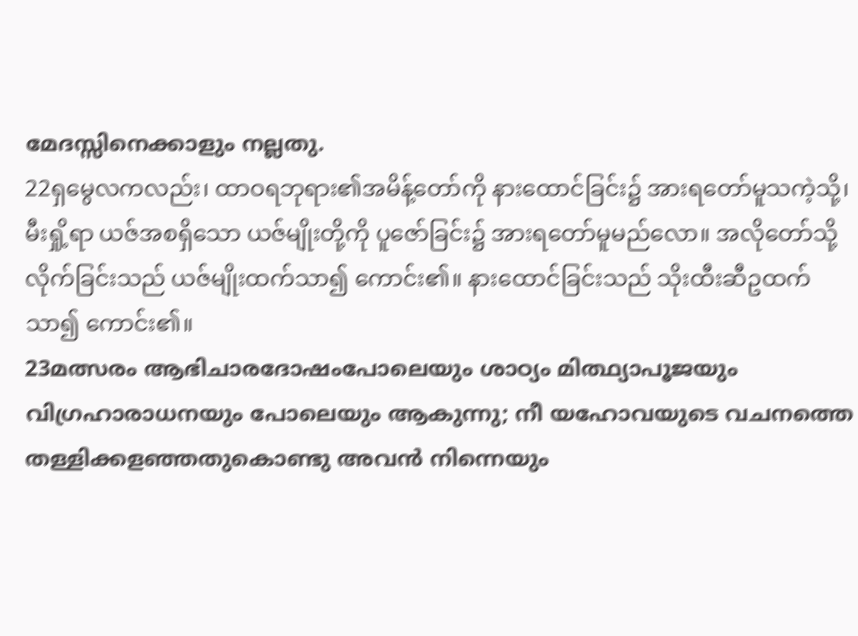മേദസ്സിനെക്കാളും നല്ലതു.
22ရှမွေလကလည်း၊ ထာဝရဘုရား၏အမိန့်တော်ကို နားထောင်ခြင်း၌ အားရတော်မူသကဲ့သို့၊ မီးရှို့ရာ ယဇ်အစရှိသော ယဇ်မျိုးတို့ကို ပူဇော်ခြင်း၌ အားရတော်မူမည်လော။ အလိုတော်သို့ လိုက်ခြင်းသည် ယဇ်မျိုးထက်သာ၍ ကောင်း၏။ နားထောင်ခြင်းသည် သိုးထီးဆီဥထက်သာ၍ ကောင်း၏။
23മത്സരം ആഭിചാരദോഷംപോലെയും ശാഠ്യം മിത്ഥ്യാപൂജയും വിഗ്രഹാരാധനയും പോലെയും ആകുന്നു; നീ യഹോവയുടെ വചനത്തെ തള്ളിക്കളഞ്ഞതുകൊണ്ടു അവന്‍ നിന്നെയും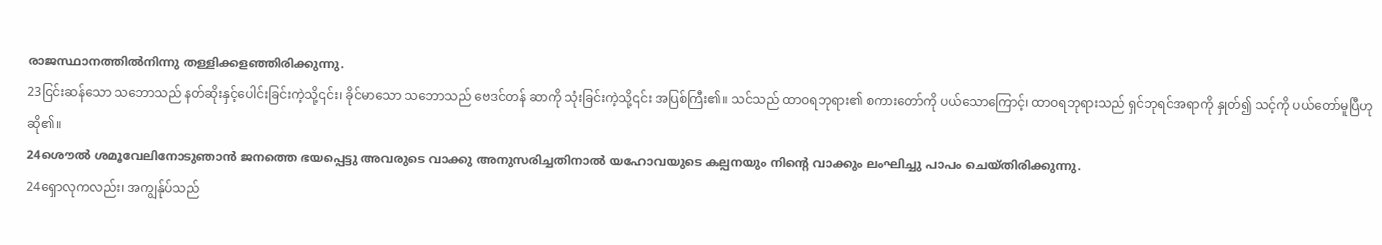രാജസ്ഥാനത്തില്‍നിന്നു തള്ളിക്കളഞ്ഞിരിക്കുന്നു.
23ငြင်းဆန်သော သဘောသည် နတ်ဆိုးနှင့်ပေါင်းခြင်းကဲ့သို့၎င်း၊ ခိုင်မာသော သဘောသည် ဗေဒင်တန် ဆာကို သုံးခြင်းကဲ့သို့၎င်း အပြစ်ကြီး၏။ သင်သည် ထာဝရဘုရား၏ စကားတော်ကို ပယ်သောကြောင့်၊ ထာဝရဘုရားသည် ရှင်ဘုရင်အရာကို နှုတ်၍ သင့်ကို ပယ်တော်မူပြီဟု ဆို၏။
24ശൌല്‍ ശമൂവേലിനോടുഞാന്‍ ജനത്തെ ഭയപ്പെട്ടു അവരുടെ വാക്കു അനുസരിച്ചതിനാല്‍ യഹോവയുടെ കല്പനയും നിന്റെ വാക്കും ലംഘിച്ചു പാപം ചെയ്തിരിക്കുന്നു.
24ရှောလုကလည်း၊ အကျွန်ုပ်သည်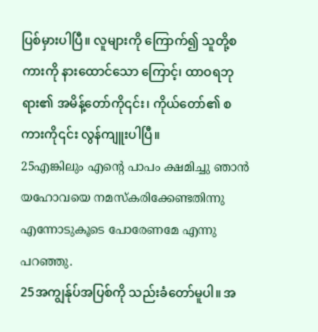ပြစ်မှားပါပြီ။ လူများကို ကြောက်၍ သူတို့စကားကို နားထောင်သော ကြောင့်၊ ထာဝရဘုရား၏ အမိန့်တော်ကို၎င်း၊ ကိုယ်တော်၏ စကားကို၎င်း လွန်ကျူးပါပြီ။
25എങ്കിലും എന്റെ പാപം ക്ഷമിച്ചു ഞാന്‍ യഹോവയെ നമസ്കരിക്കേണ്ടതിന്നു എന്നോടുകൂടെ പോരേണമേ എന്നു പറഞ്ഞു.
25အကျွန်ုပ်အပြစ်ကို သည်းခံတော်မူပါ။ အ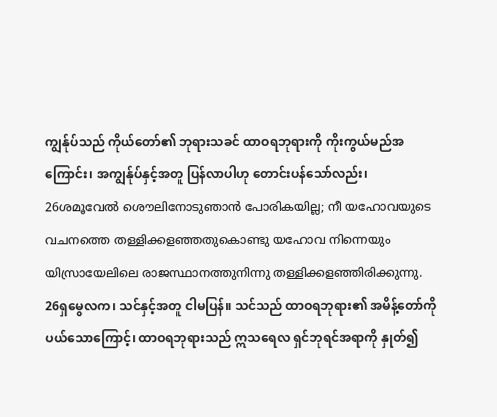ကျွန်ုပ်သည် ကိုယ်တော်၏ ဘုရားသခင် ထာဝရဘုရားကို ကိုးကွယ်မည်အကြောင်း၊ အကျွန်ုပ်နှင့်အတူ ပြန်လာပါဟု တောင်းပန်သော်လည်း၊
26ശമൂവേല്‍ ശൌലിനോടുഞാന്‍ പോരികയില്ല; നീ യഹോവയുടെ വചനത്തെ തള്ളിക്കളഞ്ഞതുകൊണ്ടു യഹോവ നിന്നെയും യിസ്രായേലിലെ രാജസ്ഥാനത്തുനിന്നു തള്ളിക്കളഞ്ഞിരിക്കുന്നു.
26ရှမွေလက၊ သင်နှင့်အတူ ငါမပြန်။ သင်သည် ထာဝရဘုရား၏ အမိန့်တော်ကို ပယ်သောကြောင့်၊ ထာဝရဘုရားသည် ဣသရေလ ရှင်ဘုရင်အရာကို နှုတ်၍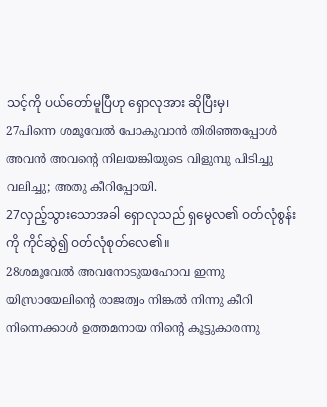သင့်ကို ပယ်တော်မူပြီဟု ရှောလုအား ဆိုပြီးမှ၊
27പിന്നെ ശമൂവേല്‍ പോകുവാന്‍ തിരിഞ്ഞപ്പോള്‍ അവന്‍ അവന്റെ നിലയങ്കിയുടെ വിളുമ്പു പിടിച്ചു വലിച്ചു; അതു കീറിപ്പോയി.
27လှည့်သွားသောအခါ ရှောလုသည် ရှမွေလ၏ ဝတ်လုံစွန်းကို ကိုင်ဆွဲ၍ ဝတ်လုံစုတ်လေ၏။
28ശമൂവേല്‍ അവനോടുയഹോവ ഇന്നു യിസ്രായേലിന്റെ രാജത്വം നിങ്കല്‍ നിന്നു കീറി നിന്നെക്കാള്‍ ഉത്തമനായ നിന്റെ കൂട്ടുകാരന്നു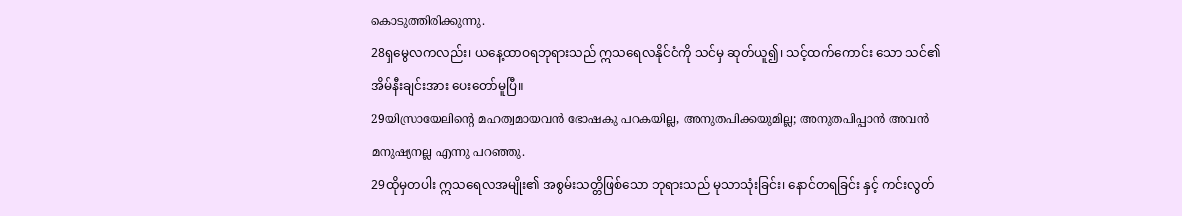കൊടുത്തിരിക്കുന്നു.
28ရှမွေလကလည်း၊ ယနေ့ထာဝရဘုရားသည် ဣသရေလနိုင်ငံကို သင်မှ ဆုတ်ယူ၍၊ သင့်ထက်ကောင်း သော သင်၏ အိမ်နီးချင်းအား ပေးတော်မူပြီ။
29യിസ്രായേലിന്റെ മഹത്വമായവന്‍ ഭോഷകു പറകയില്ല, അനുതപിക്കയുമില്ല; അനുതപിപ്പാന്‍ അവന്‍ മനുഷ്യനല്ല എന്നു പറഞ്ഞു.
29ထိုမှတပါး ဣသရေလအမျိုး၏ အစွမ်းသတ္တိဖြစ်သော ဘုရားသည် မုသာသုံးခြင်း၊ နောင်တရခြင်း နှင့် ကင်းလွတ်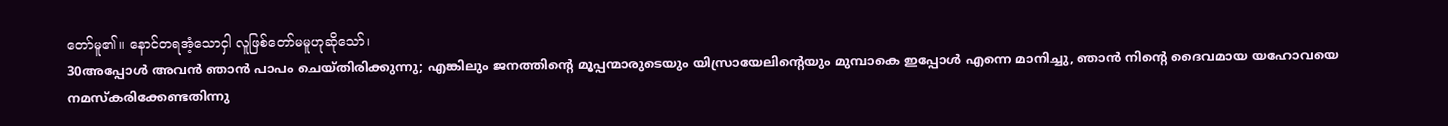တော်မူ၏။ နောင်တရအံ့သောငှါ လူဖြစ်တော်မမူဟုဆိုသော်၊
30അപ്പോള്‍ അവന്‍ ഞാന്‍ പാപം ചെയ്തിരിക്കുന്നു; എങ്കിലും ജനത്തിന്റെ മൂപ്പന്മാരുടെയും യിസ്രായേലിന്റെയും മുമ്പാകെ ഇപ്പോള്‍ എന്നെ മാനിച്ചു, ഞാന്‍ നിന്റെ ദൈവമായ യഹോവയെ നമസ്കരിക്കേണ്ടതിന്നു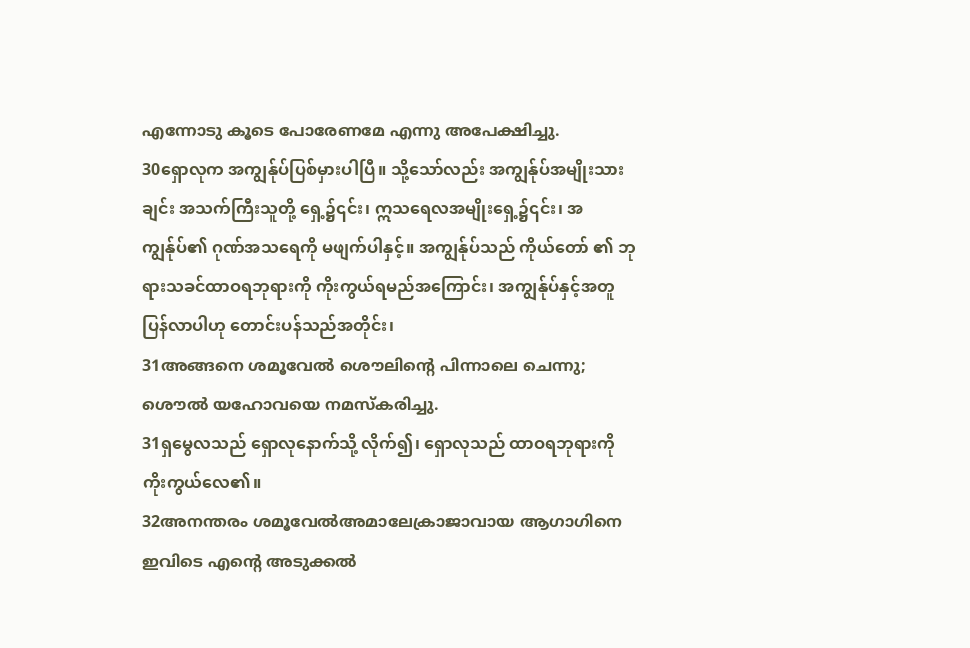എന്നോടു കൂടെ പോരേണമേ എന്നു അപേക്ഷിച്ചു.
30ရှောလုက အကျွန်ုပ်ပြစ်မှားပါပြီ။ သို့သော်လည်း အကျွန်ုပ်အမျိုးသားချင်း အသက်ကြီးသူတို့ ရှေ့၌၎င်း၊ ဣသရေလအမျိုးရှေ့၌၎င်း၊ အကျွန်ုပ်၏ ဂုဏ်အသရေကို မဖျက်ပါနှင့်။ အကျွန်ုပ်သည် ကိုယ်တော် ၏ ဘုရားသခင်ထာဝရဘုရားကို ကိုးကွယ်ရမည်အကြောင်း၊ အကျွန်ုပ်နှင့်အတူ ပြန်လာပါဟု တောင်းပန်သည်အတိုင်း၊
31അങ്ങനെ ശമൂവേല്‍ ശൌലിന്റെ പിന്നാലെ ചെന്നു; ശൌല്‍ യഹോവയെ നമസ്കരിച്ചു.
31ရှမွေလသည် ရှောလုနောက်သို့ လိုက်၍၊ ရှောလုသည် ထာဝရဘုရားကို ကိုးကွယ်လေ၏။
32അനന്തരം ശമൂവേല്‍അമാലേക്രാജാവായ ആഗാഗിനെ ഇവിടെ എന്റെ അടുക്കല്‍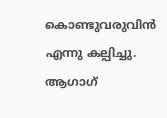കൊണ്ടുവരുവിന്‍ എന്നു കല്പിച്ചു. ആഗാഗ്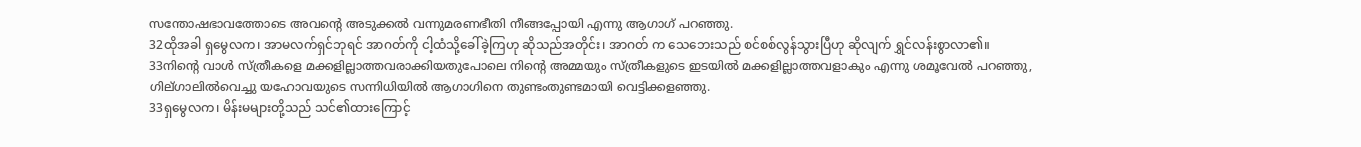സന്തോഷഭാവത്തോടെ അവന്റെ അടുക്കല്‍ വന്നുമരണഭീതി നീങ്ങപ്പോയി എന്നു ആഗാഗ് പറഞ്ഞു.
32ထိုအခါ ရှမွေလက၊ အာမလက်ရှင်ဘုရင် အာဂတ်ကို ငါ့ထံသို့ခေါ်ခဲ့ကြဟု ဆိုသည်အတိုင်း၊ အာဂတ် က သေဘေးသည် စင်စစ်လွန်သွားပြီဟု ဆိုလျက် ရွှင်လန်းစွာလာ၏။
33നിന്റെ വാള്‍ സ്ത്രീകളെ മക്കളില്ലാത്തവരാക്കിയതുപോലെ നിന്റെ അമ്മയും സ്ത്രീകളുടെ ഇടയില്‍ മക്കളില്ലാത്തവളാകും എന്നു ശമൂവേല്‍ പറഞ്ഞു, ഗില്ഗാലില്‍വെച്ചു യഹോവയുടെ സന്നിധിയില്‍ ആഗാഗിനെ തുണ്ടംതുണ്ടമായി വെട്ടിക്കളഞ്ഞു.
33ရှမွေလက၊ မိန်းမများတို့သည် သင်၏ထားကြောင့်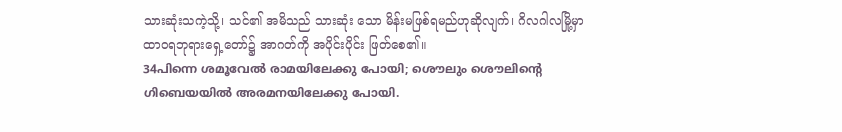သားဆုံးသကဲ့သို့၊ သင်၏ အမိသည် သားဆုံး သော မိန်းမဖြစ်ရမည်ဟုဆိုလျက်၊ ဂိလဂါလမြို့မှာ ထာဝရဘုရားရှေ့တော်၌ အာဂတ်ကို အပိုင်းပိုင်း ဖြတ်စေ၏။
34പിന്നെ ശമൂവേല്‍ രാമയിലേക്കു പോയി; ശൌലും ശൌലിന്റെ ഗിബെയയില്‍ അരമനയിലേക്കു പോയി.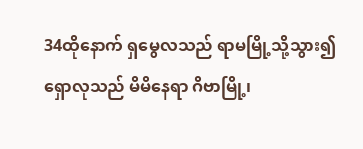34ထိုနောက် ရှမွေလသည် ရာမမြို့သို့သွား၍ ရှောလုသည် မိမိနေရာ ဂိဗာမြို့၊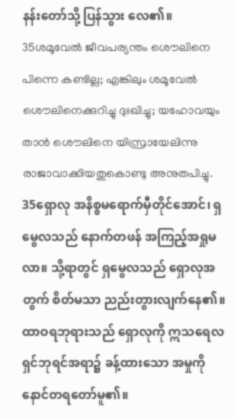နန်းတော်သို့ ပြန်သွား လေ၏။
35ശമൂവേല്‍ ജീവപര്യന്തം ശൌലിനെ പിന്നെ കണ്ടില്ല; എങ്കിലും ശമൂവേല്‍ ശൌലിനെക്കുറിച്ചു ദുഃഖിച്ചു; യഹോവയും താന്‍ ശൌലിനെ യിസ്രായേലിന്നു രാജാവാക്കിയതുകൊണ്ടു അനുതപിച്ചു.
35ရှောလု အနိစ္စမရောက်မှီတိုင်အောင်၊ ရှမွေလသည် နောက်တဖန် အကြည့်အရှုမလာ။ သို့ရာတွင် ရှမွေလသည် ရှောလုအတွက် စိတ်မသာ ညည်းတွားလျက်နေ၏။ ထာဝရဘုရားသည် ရှောလုကို ဣသရေလရှင်ဘုရင်အရာ၌ ခန့်ထားသော အမှုကို နောင်တရတော်မူ၏။